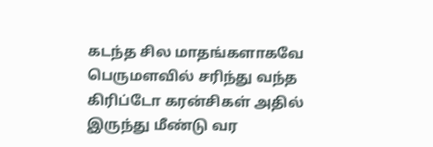கடந்த சில மாதங்களாகவே பெருமளவில் சரிந்து வந்த கிரிப்டோ கரன்சிகள் அதில் இருந்து மீண்டு வர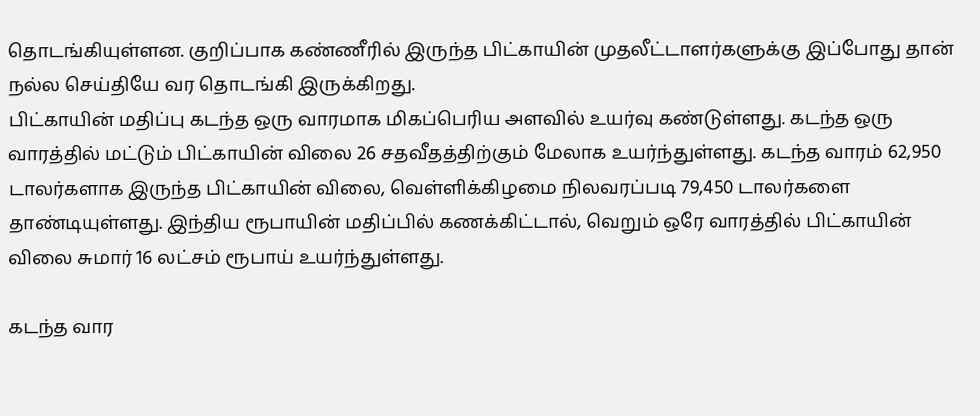தொடங்கியுள்ளன. குறிப்பாக கண்ணீரில் இருந்த பிட்காயின் முதலீட்டாளர்களுக்கு இப்போது தான் நல்ல செய்தியே வர தொடங்கி இருக்கிறது.
பிட்காயின் மதிப்பு கடந்த ஒரு வாரமாக மிகப்பெரிய அளவில் உயர்வு கண்டுள்ளது. கடந்த ஒரு வாரத்தில் மட்டும் பிட்காயின் விலை 26 சதவீதத்திற்கும் மேலாக உயர்ந்துள்ளது. கடந்த வாரம் 62,950 டாலர்களாக இருந்த பிட்காயின் விலை, வெள்ளிக்கிழமை நிலவரப்படி 79,450 டாலர்களை தாண்டியுள்ளது. இந்திய ரூபாயின் மதிப்பில் கணக்கிட்டால், வெறும் ஒரே வாரத்தில் பிட்காயின் விலை சுமார் 16 லட்சம் ரூபாய் உயர்ந்துள்ளது.

கடந்த வார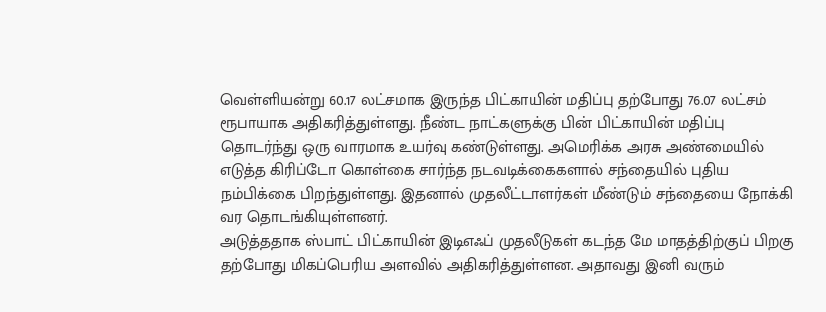வெள்ளியன்று 60.17 லட்சமாக இருந்த பிட்காயின் மதிப்பு தற்போது 76.07 லட்சம் ரூபாயாக அதிகரித்துள்ளது. நீண்ட நாட்களுக்கு பின் பிட்காயின் மதிப்பு தொடர்ந்து ஒரு வாரமாக உயர்வு கண்டுள்ளது. அமெரிக்க அரசு அண்மையில் எடுத்த கிரிப்டோ கொள்கை சார்ந்த நடவடிக்கைகளால் சந்தையில் புதிய நம்பிக்கை பிறந்துள்ளது. இதனால் முதலீட்டாளர்கள் மீண்டும் சந்தையை நோக்கி வர தொடங்கியுள்ளனர்.
அடுத்ததாக ஸ்பாட் பிட்காயின் இடிஎஃப் முதலீடுகள் கடந்த மே மாதத்திற்குப் பிறகு தற்போது மிகப்பெரிய அளவில் அதிகரித்துள்ளன. அதாவது இனி வரும்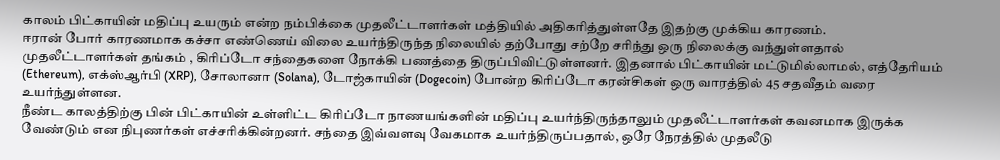காலம் பிட்காயின் மதிப்பு உயரும் என்ற நம்பிக்கை முதலீட்டாளர்கள் மத்தியில் அதிகரித்துள்ளதே இதற்கு முக்கிய காரணம்.
ஈரான் போர் காரணமாக கச்சா எண்ணெய் விலை உயர்ந்திருந்த நிலையில் தற்போது சற்றே சரிந்து ஒரு நிலைக்கு வந்துள்ளதால் முதலீட்டாளர்கள் தங்கம் , கிரிப்டோ சந்தைகளை நோக்கி பணத்தை திருப்பிவிட்டுள்ளனர். இதனால் பிட்காயின் மட்டுமில்லாமல், எத்தேரியம் (Ethereum), எக்ஸ்ஆர்பி (XRP), சோலானா (Solana), டோஜ்காயின் (Dogecoin) போன்ற கிரிப்டோ கரன்சிகள் ஒரு வாரத்தில் 45 சதவீதம் வரை உயர்ந்துள்ளன.
நீண்ட காலத்திற்கு பின் பிட்காயின் உள்ளிட்ட கிரிப்டோ நாணயங்களின் மதிப்பு உயர்ந்திருந்தாலும் முதலீட்டாளர்கள் கவனமாக இருக்க வேண்டும் என நிபுணர்கள் எச்சரிக்கின்றனர். சந்தை இவ்வளவு வேகமாக உயர்ந்திருப்பதால், ஒரே நேரத்தில் முதலீடு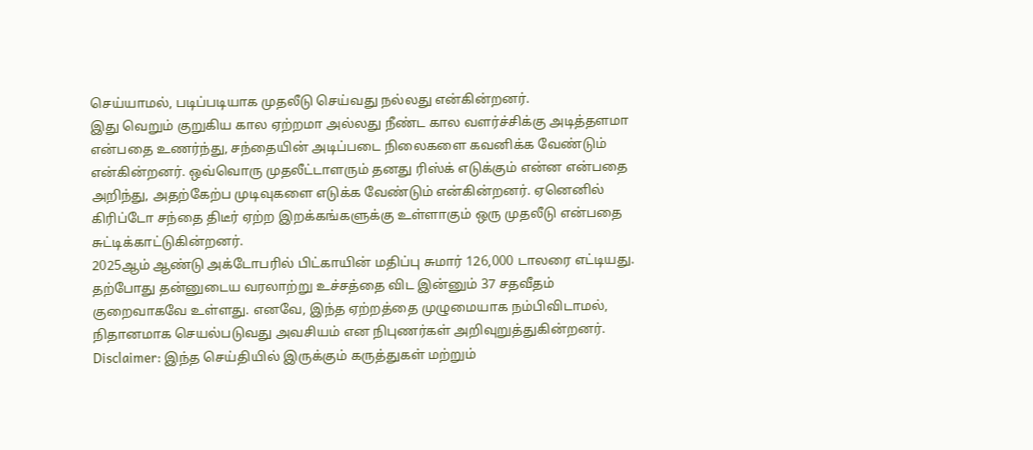செய்யாமல், படிப்படியாக முதலீடு செய்வது நல்லது என்கின்றனர்.
இது வெறும் குறுகிய கால ஏற்றமா அல்லது நீண்ட கால வளர்ச்சிக்கு அடித்தளமா என்பதை உணர்ந்து, சந்தையின் அடிப்படை நிலைகளை கவனிக்க வேண்டும் என்கின்றனர். ஒவ்வொரு முதலீட்டாளரும் தனது ரிஸ்க் எடுக்கும் என்ன என்பதை அறிந்து, அதற்கேற்ப முடிவுகளை எடுக்க வேண்டும் என்கின்றனர். ஏனெனில் கிரிப்டோ சந்தை திடீர் ஏற்ற இறக்கங்களுக்கு உள்ளாகும் ஒரு முதலீடு என்பதை சுட்டிக்காட்டுகின்றனர்.
2025ஆம் ஆண்டு அக்டோபரில் பிட்காயின் மதிப்பு சுமார் 126,000 டாலரை எட்டியது. தற்போது தன்னுடைய வரலாற்று உச்சத்தை விட இன்னும் 37 சதவீதம் குறைவாகவே உள்ளது. எனவே, இந்த ஏற்றத்தை முழுமையாக நம்பிவிடாமல், நிதானமாக செயல்படுவது அவசியம் என நிபுணர்கள் அறிவுறுத்துகின்றனர்.
Disclaimer: இந்த செய்தியில் இருக்கும் கருத்துகள் மற்றும்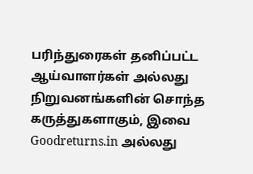பரிந்துரைகள் தனிப்பட்ட ஆய்வாளர்கள் அல்லது நிறுவனங்களின் சொந்த கருத்துகளாகும், இவை Goodreturns.in அல்லது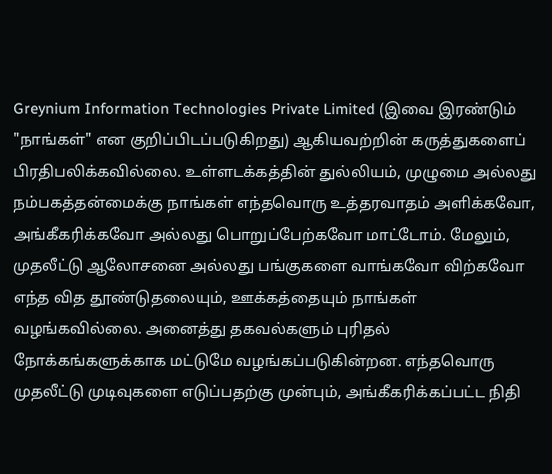Greynium Information Technologies Private Limited (இவை இரண்டும் "நாங்கள்" என குறிப்பிடப்படுகிறது) ஆகியவற்றின் கருத்துகளைப் பிரதிபலிக்கவில்லை. உள்ளடக்கத்தின் துல்லியம், முழுமை அல்லது நம்பகத்தன்மைக்கு நாங்கள் எந்தவொரு உத்தரவாதம் அளிக்கவோ, அங்கீகரிக்கவோ அல்லது பொறுப்பேற்கவோ மாட்டோம். மேலும், முதலீட்டு ஆலோசனை அல்லது பங்குகளை வாங்கவோ விற்கவோ எந்த வித தூண்டுதலையும், ஊக்கத்தையும் நாங்கள் வழங்கவில்லை. அனைத்து தகவல்களும் புரிதல் நோக்கங்களுக்காக மட்டுமே வழங்கப்படுகின்றன. எந்தவொரு முதலீட்டு முடிவுகளை எடுப்பதற்கு முன்பும், அங்கீகரிக்கப்பட்ட நிதி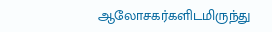ஆலோசகர்களிடமிருந்து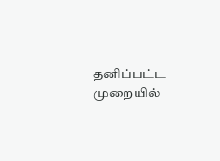தனிப்பட்ட முறையில்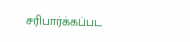சரிபார்க்கப்பட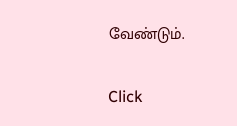வேண்டும்.


Click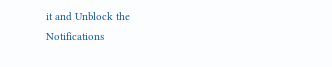it and Unblock the Notifications